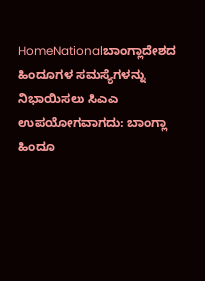HomeNationalಬಾಂಗ್ಲಾದೇಶದ ಹಿಂದೂಗಳ ಸಮಸ್ಯೆಗಳನ್ನು ನಿಭಾಯಿಸಲು ಸಿಎಎ ಉಪಯೋಗವಾಗದು: ಬಾಂಗ್ಲಾ ಹಿಂದೂ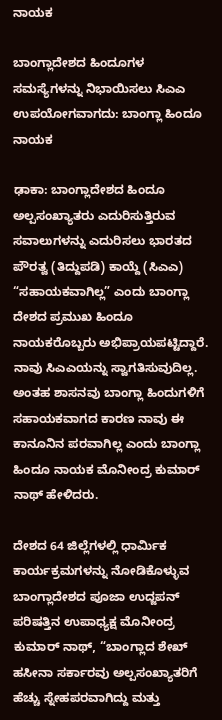ನಾಯಕ

ಬಾಂಗ್ಲಾದೇಶದ ಹಿಂದೂಗಳ ಸಮಸ್ಯೆಗಳನ್ನು ನಿಭಾಯಿಸಲು ಸಿಎಎ ಉಪಯೋಗವಾಗದು: ಬಾಂಗ್ಲಾ ಹಿಂದೂ ನಾಯಕ

ಢಾಕಾ: ಬಾಂಗ್ಲಾದೇಶದ ಹಿಂದೂ ಅಲ್ಪಸಂಖ್ಯಾತರು ಎದುರಿಸುತ್ತಿರುವ ಸವಾಲುಗಳನ್ನು ಎದುರಿಸಲು ಭಾರತದ ಪೌರತ್ವ (ತಿದ್ದುಪಡಿ) ಕಾಯ್ದೆ (ಸಿಎಎ) “ಸಹಾಯಕವಾಗಿಲ್ಲ” ಎಂದು ಬಾಂಗ್ಲಾ ದೇಶದ ಪ್ರಮುಖ ಹಿಂದೂ ನಾಯಕರೊಬ್ಬರು ಅಭಿಪ್ರಾಯಪಟ್ಟಿದ್ದಾರೆ. ನಾವು ಸಿಎಎಯನ್ನು ಸ್ವಾಗತಿಸುವುದಿಲ್ಲ. ಅಂತಹ ಶಾಸನವು ಬಾಂಗ್ಲಾ ಹಿಂದುಗಳಿಗೆ ಸಹಾಯಕವಾಗದ ಕಾರಣ ನಾವು ಈ ಕಾನೂನಿನ ಪರವಾಗಿಲ್ಲ ಎಂದು ಬಾಂಗ್ಲಾ ಹಿಂದೂ ನಾಯಕ ಮೊನೀಂದ್ರ ಕುಮಾರ್ ನಾಥ್ ಹೇಳಿದರು.

ದೇಶದ 64 ಜಿಲ್ಲೆಗಳಲ್ಲಿ ಧಾರ್ಮಿಕ ಕಾರ್ಯಕ್ರಮಗಳನ್ನು ನೋಡಿಕೊಳ್ಳುವ ಬಾಂಗ್ಲಾದೇಶದ ಪೂಜಾ ಉದ್ಜಪನ್ ಪರಿಷತ್ತಿನ ಉಪಾಧ್ಯಕ್ಷ ಮೊನೀಂದ್ರ ಕುಮಾರ್ ನಾಥ್, “ಬಾಂಗ್ಲಾದ ಶೇಖ್ ಹಸೀನಾ ಸರ್ಕಾರವು ಅಲ್ಪಸಂಖ್ಯಾತರಿಗೆ ಹೆಚ್ಚು ಸ್ನೇಹಪರವಾಗಿದ್ದು ಮತ್ತು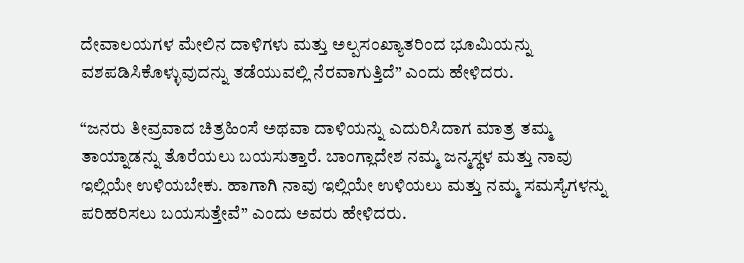ದೇವಾಲಯಗಳ ಮೇಲಿನ ದಾಳಿಗಳು ಮತ್ತು ಅಲ್ಪಸಂಖ್ಯಾತರಿಂದ ಭೂಮಿಯನ್ನು ವಶಪಡಿಸಿಕೊಳ್ಳುವುದನ್ನು ತಡೆಯುವಲ್ಲಿ ನೆರವಾಗುತ್ತಿದೆ” ಎಂದು ಹೇಳಿದರು.

“ಜನರು ತೀವ್ರವಾದ ಚಿತ್ರಹಿಂಸೆ ಅಥವಾ ದಾಳಿಯನ್ನು ಎದುರಿಸಿದಾಗ ಮಾತ್ರ ತಮ್ಮ ತಾಯ್ನಾಡನ್ನು ತೊರೆಯಲು ಬಯಸುತ್ತಾರೆ. ಬಾಂಗ್ಲಾದೇಶ ನಮ್ಮ ಜನ್ಮಸ್ಥಳ ಮತ್ತು ನಾವು ಇಲ್ಲಿಯೇ ಉಳಿಯಬೇಕು. ಹಾಗಾಗಿ ನಾವು ಇಲ್ಲಿಯೇ ಉಳಿಯಲು ಮತ್ತು ನಮ್ಮ ಸಮಸ್ಯೆಗಳನ್ನು ಪರಿಹರಿಸಲು ಬಯಸುತ್ತೇವೆ” ಎಂದು ಅವರು ಹೇಳಿದರು.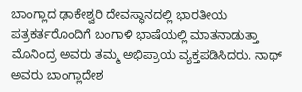ಬಾಂಗ್ಲಾದ ಢಾಕೇಶ್ವರಿ ದೇವಸ್ಥಾನದಲ್ಲಿ ಭಾರತೀಯ ಪತ್ರಕರ್ತರೊಂದಿಗೆ ಬಂಗಾಳಿ ಭಾಷೆಯಲ್ಲಿ ಮಾತನಾಡುತ್ತಾ ಮೊನಿಂದ್ರ ಅವರು ತಮ್ಮ ಅಭಿಪ್ರಾಯ ವ್ಯಕ್ತಪಡಿಸಿದರು. ನಾಥ್ ಅವರು ಬಾಂಗ್ಲಾದೇಶ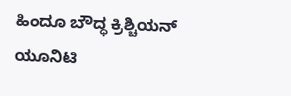ಹಿಂದೂ ಬೌದ್ಧ ಕ್ರಿಶ್ಚಿಯನ್ ಯೂನಿಟಿ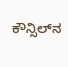ಕೌನ್ಸಿಲ್‌ನ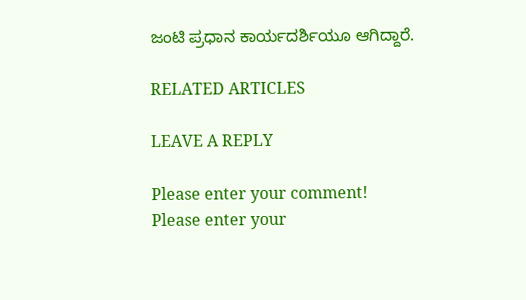ಜಂಟಿ ಪ್ರಧಾನ ಕಾರ್ಯದರ್ಶಿಯೂ ಆಗಿದ್ದಾರೆ.

RELATED ARTICLES

LEAVE A REPLY

Please enter your comment!
Please enter your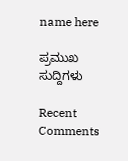name here

ಪ್ರಮುಖ ಸುದ್ದಿಗಳು

Recent Comments